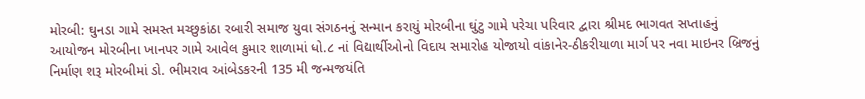મોરબી: ઘુનડા ગામે સમસ્ત મચ્છુકાંઠા રબારી સમાજ યુવા સંગઠનનું સન્માન કરાયું મોરબીના ઘુંટુ ગામે પરેચા પરિવાર દ્વારા શ્રીમદ ભાગવત સપ્તાહનું આયોજન મોરબીના ખાનપર ગામે આવેલ કુમાર શાળામાં ધો.૮ નાં વિદ્યાર્થીઓનો વિદાય સમારોહ યોજાયો વાંકાનેર-ઠીકરીયાળા માર્ગ પર નવા માઇનર બ્રિજનું નિર્માણ શરૂ મોરબીમાં ડો. ભીમરાવ આંબેડકરની 135 મી જન્મજયંતિ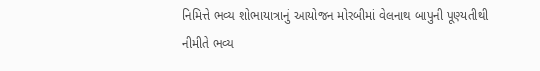નિમિત્તે ભવ્ય શોભાયાત્રાનું આયોજન મોરબીમાં વેલનાથ બાપુની પૂણ્યતીથી નીમીતે ભવ્ય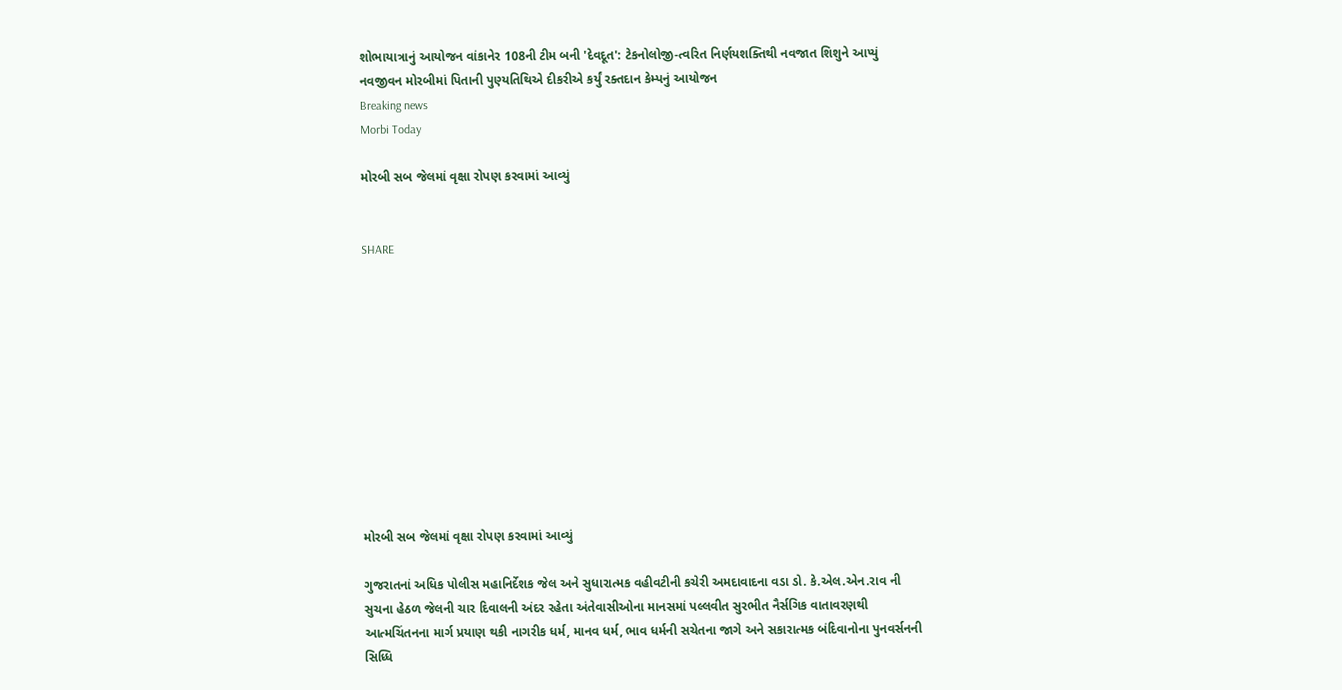શોભાયાત્રાનું આયોજન વાંકાનેર 108ની ટીમ બની 'દેવદૂત': ટેકનોલોજી-ત્વરિત નિર્ણયશક્તિથી નવજાત શિશુને આપ્યું નવજીવન મોરબીમાં પિતાની પુણ્યતિથિએ દીકરીએ કર્યું રક્તદાન કેમ્પનું આયોજન
Breaking news
Morbi Today

મોરબી સબ જેલમાં વૃક્ષા રોપણ કરવામાં આવ્યું


SHARE











મોરબી સબ જેલમાં વૃક્ષા રોપણ કરવામાં આવ્યું

ગુજરાતનાં અધિક પોલીસ મહાનિર્દેશક જેલ અને સુધારાત્મક વહીવટીની કચેરી અમદાવાદના વડા ડો. કે.એલ.એન.રાવ ની સુચના હેઠળ જેલની ચાર દિવાલની અંદર રહેતા અંતેવાસીઓના માનસમાં પલ્લવીત સુરભીત નૈર્સગિક વાતાવરણથી આત્મચિંતનના માર્ગ પ્રયાણ થકી નાગરીક ધર્મ, માનવ ધર્મ, ભાવ ધર્મની સચેતના જાગે અને સકારાત્મક બંદિવાનોના પુનવર્સનની સિધ્ધિ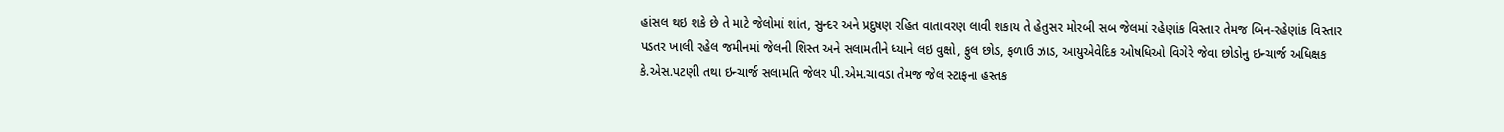હાંસલ થઇ શકે છે તે માટે જેલોમાં શાંત, સુન્દર અને પ્રદુષણ રહિત વાતાવરણ લાવી શકાય તે હેતુસર મોરબી સબ જેલમાં રહેણાંક વિસ્તાર તેમજ બિન-રહેણાંક વિસ્તાર પડતર ખાલી રહેલ જમીનમાં જેલની શિસ્ત અને સલામતીને ધ્યાને લઇ વુક્ષો, ફુલ છોડ, ફળાઉ ઝાડ, આયુએવેદિક ઓષધિઓ વિગેરે જેવા છોડોનુ ઇન્ચાર્જ અધિક્ષક કે.એસ.પટણી તથા ઇન્ચાર્જ સલામતિ જેલર પી.એમ.ચાવડા તેમજ જેલ સ્ટાફના હસ્તક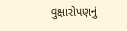વુક્ષારોપણનું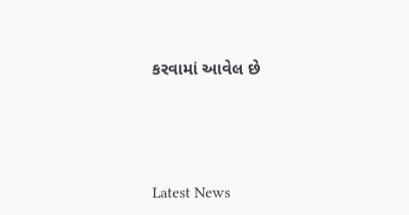કરવામાં આવેલ છે






Latest News